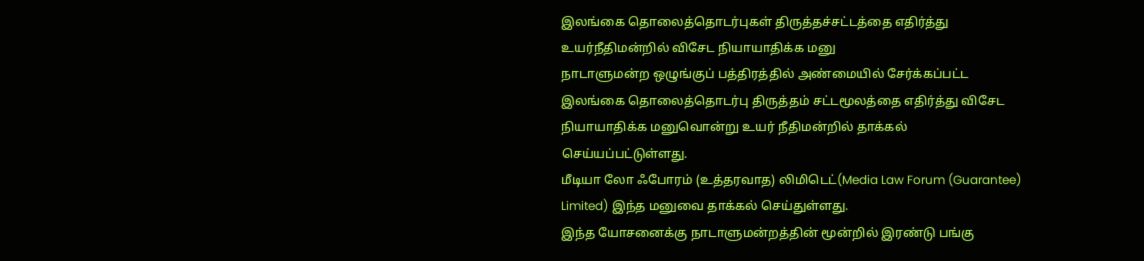இலங்கை தொலைத்தொடர்புகள் திருத்தச்சட்டத்தை எதிர்த்து உயர்நீதிமன்றில் விசேட நியாயாதிக்க மனு
நாடாளுமன்ற ஒழுங்குப் பத்திரத்தில் அண்மையில் சேர்க்கப்பட்ட இலங்கை தொலைத்தொடர்பு திருத்தம் சட்டமூலத்தை எதிர்த்து விசேட நியாயாதிக்க மனுவொன்று உயர் நீதிமன்றில் தாக்கல் செய்யப்பட்டுள்ளது.
மீடியா லோ ஃபோரம் (உத்தரவாத) லிமிடெட்(Media Law Forum (Guarantee) Limited) இந்த மனுவை தாக்கல் செய்துள்ளது.
இந்த யோசனைக்கு நாடாளுமன்றத்தின் மூன்றில் இரண்டு பங்கு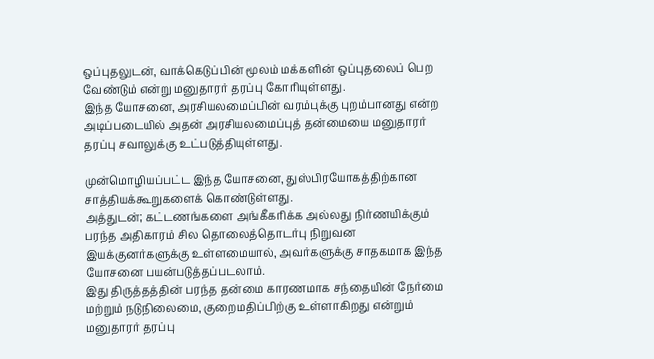ஒப்புதலுடன், வாக்கெடுப்பின் மூலம் மக்களின் ஒப்புதலைப் பெற வேண்டும் என்று மனுதாரர் தரப்பு கோரியுள்ளது.
இந்த யோசனை, அரசியலமைப்பின் வரம்புக்கு புறம்பானது என்ற அடிப்படையில் அதன் அரசியலமைப்புத் தன்மையை மனுதாரர் தரப்பு சவாலுக்கு உட்படுத்தியுள்ளது.

முன்மொழியப்பட்ட இந்த யோசனை, துஸ்பிரயோகத்திற்கான சாத்தியக்கூறுகளைக் கொண்டுள்ளது.
அத்துடன்; கட்டணங்களை அங்கீகரிக்க அல்லது நிர்ணயிக்கும் பரந்த அதிகாரம் சில தொலைத்தொடர்பு நிறுவன இயக்குனர்களுக்கு உள்ளமையால், அவர்களுக்கு சாதகமாக இந்த யோசனை பயன்படுத்தப்படலாம்.
இது திருத்தத்தின் பரந்த தன்மை காரணமாக சந்தையின் நேர்மை மற்றும் நடுநிலைமை, குறைமதிப்பிற்கு உள்ளாகிறது என்றும் மனுதாரர் தரப்பு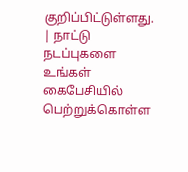குறிப்பிட்டுள்ளது.
| நாட்டு நடப்புகளை உங்கள் கைபேசியில் பெற்றுக்கொள்ள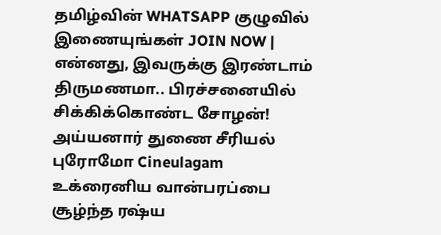தமிழ்வின் WHATSAPP குழுவில் இணையுங்கள் JOIN NOW |
என்னது, இவருக்கு இரண்டாம் திருமணமா.. பிரச்சனையில் சிக்கிக்கொண்ட சோழன்! அய்யனார் துணை சீரியல் புரோமோ Cineulagam
உக்ரைனிய வான்பரப்பை சூழ்ந்த ரஷ்ய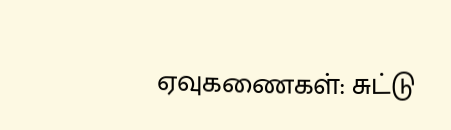ஏவுகணைகள்: சுட்டு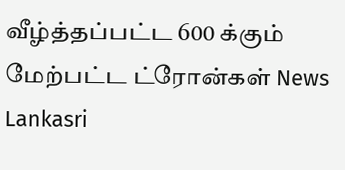வீழ்த்தப்பட்ட 600 க்கும் மேற்பட்ட ட்ரோன்கள் News Lankasri